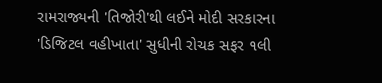રામરાજ્યની 'તિજોરી'થી લઈને મોદી સરકારના 'ડિજિટલ વહીખાતા' સુધીની રોચક સફર ૧લી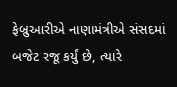ફેબ્રુઆરીએ નાણામંત્રીએ સંસદમાં બજેટ રજૂ કર્યું છે, ત્યારે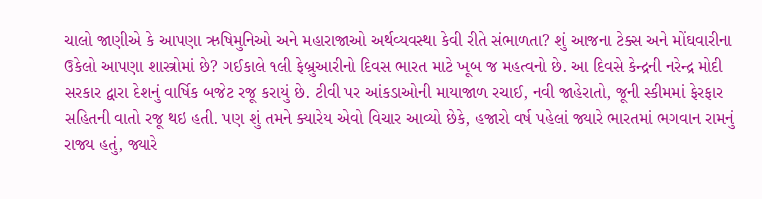ચાલો જાણીએ કે આપણા ઋષિમુનિઓ અને મહારાજાઓ અર્થવ્યવસ્થા કેવી રીતે સંભાળતા? શું આજના ટેક્સ અને મોંઘવારીના ઉકેલો આપણા શાસ્ત્રોમાં છે? ગઈકાલે ૧લી ફેબ્રુઆરીનો દિવસ ભારત માટે ખૂબ જ મહત્વનો છે. આ દિવસે કેન્દ્રની નરેન્દ્ર મોદી સરકાર દ્વારા દેશનું વાર્ષિક બજેટ રજૂ કરાયું છે. ટીવી પર આંકડાઓની માયાજાળ રચાઈ, નવી જાહેરાતો, જૂની સ્કીમમાં ફેરફાર સહિતની વાતો રજૂ થઇ હતી. પણ શું તમને ક્યારેય એવો વિચાર આવ્યો છેકે, હજારો વર્ષ પહેલાં જ્યારે ભારતમાં ભગવાન રામનું રાજ્ય હતું, જ્યારે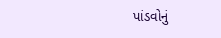પાંડવોનું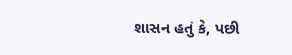શાસન હતું કે, પછી